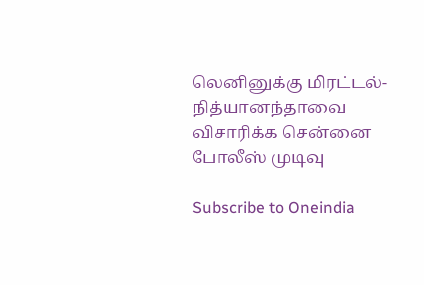லெனினுக்கு மிரட்டல்-நித்யானந்தாவை விசாரிக்க சென்னை போலீஸ் முடிவு

Subscribe to Oneindia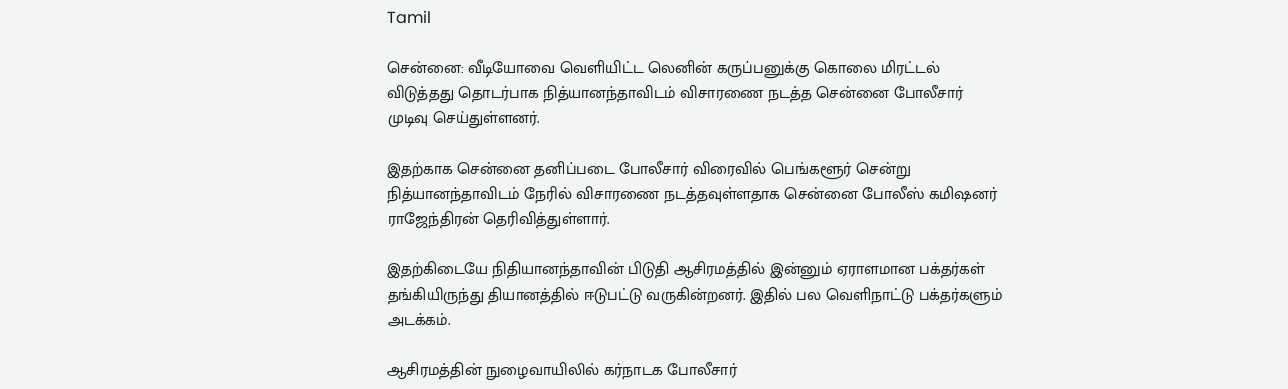Tamil

சென்னை: வீடியோவை வெளியிட்ட லெனின் கருப்பனுக்கு கொலை மிரட்டல் விடுத்தது தொடர்பாக நித்யானந்தாவிடம் விசாரணை நடத்த சென்னை போலீசார் முடிவு செய்துள்ளனர்.

இதற்காக சென்னை தனிப்படை போலீசார் விரைவில் பெங்களூர் சென்று நித்யானந்தாவிடம் நேரில் விசாரணை நடத்தவுள்ளதாக சென்னை போலீஸ் கமிஷனர் ராஜேந்திரன் தெரிவித்துள்ளார்.

இதற்கிடையே நிதியானந்தாவின் பிடுதி ஆசிரமத்தில் இன்னும் ஏராளமான பக்தர்கள் தங்கியிருந்து தியானத்தில் ஈடுபட்டு வருகின்றனர். இதில் பல வெளிநாட்டு பக்தர்களும் அடக்கம்.

ஆசிரமத்தின் நுழைவாயிலில் கர்நாடக போலீசார்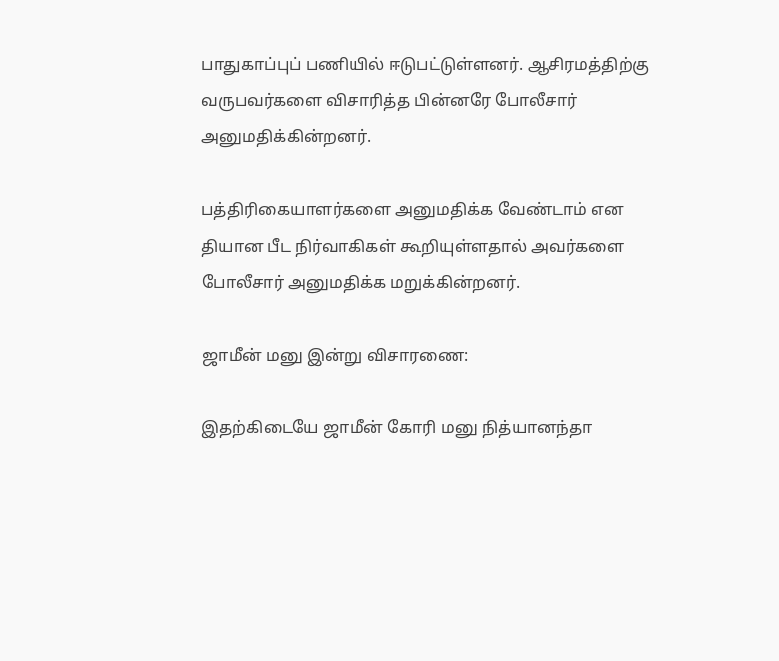பாதுகாப்புப் பணியில் ஈடுபட்டுள்ளனர். ஆசிரமத்திற்கு வருபவர்களை விசாரித்த பின்னரே போலீசார் அனுமதிக்கின்றனர்.

பத்திரிகையாளர்களை அனுமதிக்க வேண்டாம் என தியான பீட நிர்வாகிகள் கூறியுள்ளதால் அவர்களை போலீசார் அனுமதிக்க மறுக்கின்றனர்.

ஜாமீன் மனு இன்று விசாரணை:

இதற்கிடையே ஜாமீன் கோரி மனு நித்யானந்தா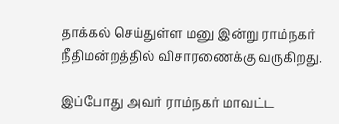தாக்கல் செய்துள்ள மனு இன்று ராம்நகர் நீதிமன்றத்தில் விசாரணைக்கு வருகிறது.

இப்போது அவர் ராம்நகர் மாவட்ட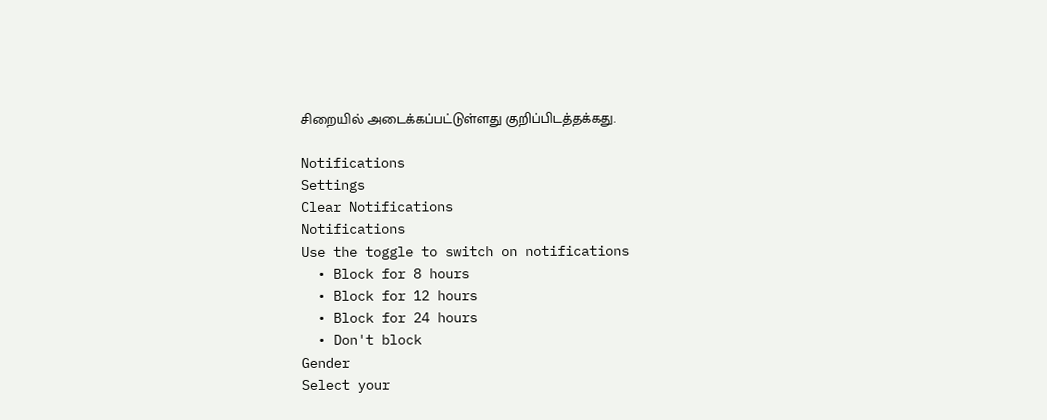சிறையில் அடைக்கப்பட்டுள்ளது குறிப்பிடத்தக்கது.

Notifications
Settings
Clear Notifications
Notifications
Use the toggle to switch on notifications
  • Block for 8 hours
  • Block for 12 hours
  • Block for 24 hours
  • Don't block
Gender
Select your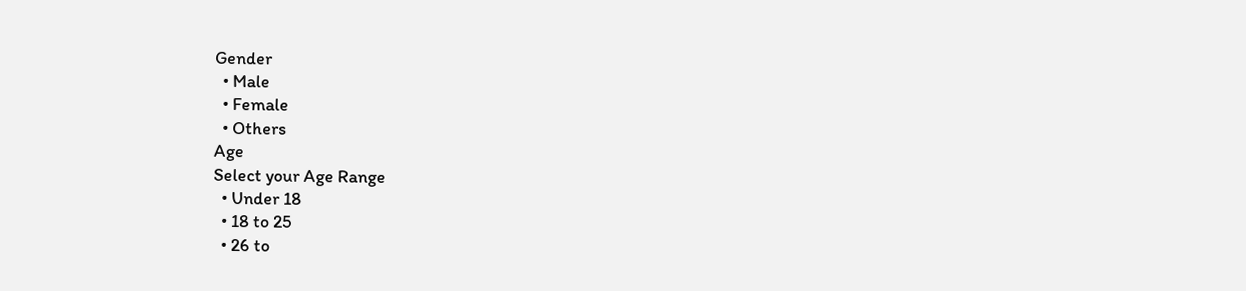Gender
  • Male
  • Female
  • Others
Age
Select your Age Range
  • Under 18
  • 18 to 25
  • 26 to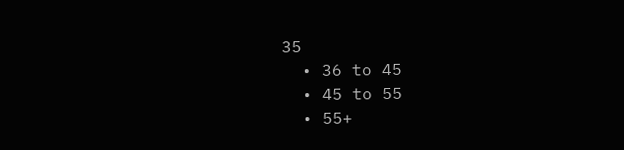35
  • 36 to 45
  • 45 to 55
  • 55+